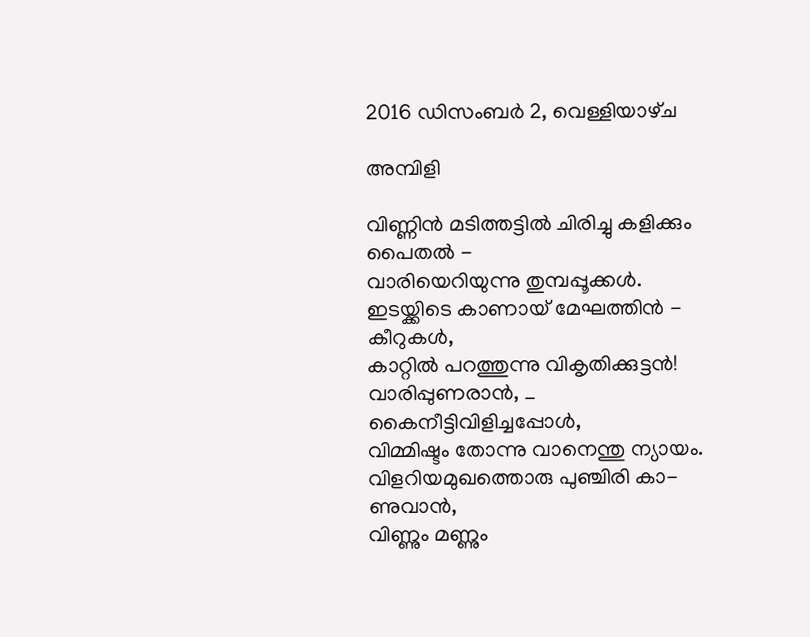2016 ഡിസംബർ 2, വെള്ളിയാഴ്‌ച

അമ്പിളി

വിണ്ണിൻ മടിത്തട്ടിൽ ചിരിച്ചു കളിക്കും പൈതൽ -
വാരിയെറിയുന്നു തുമ്പപ്പൂക്കൾ.
ഇടയ്ക്കിടെ കാണായ് മേഘത്തിൻ -
കീറുകൾ,
കാറ്റിൽ പറത്തുന്നു വികൃതിക്കുട്ടൻ!
വാരിപ്പുണരാൻ, _ കൈനീട്ടിവിളിച്ചപ്പോൾ,
വിമ്മിഷ്ടം തോന്നു വാനെന്തു ന്യായം.
വിളറിയമുഖത്തൊരു പുഞ്ചിരി കാ-
ണുവാൻ,
വിണ്ണും മണ്ണും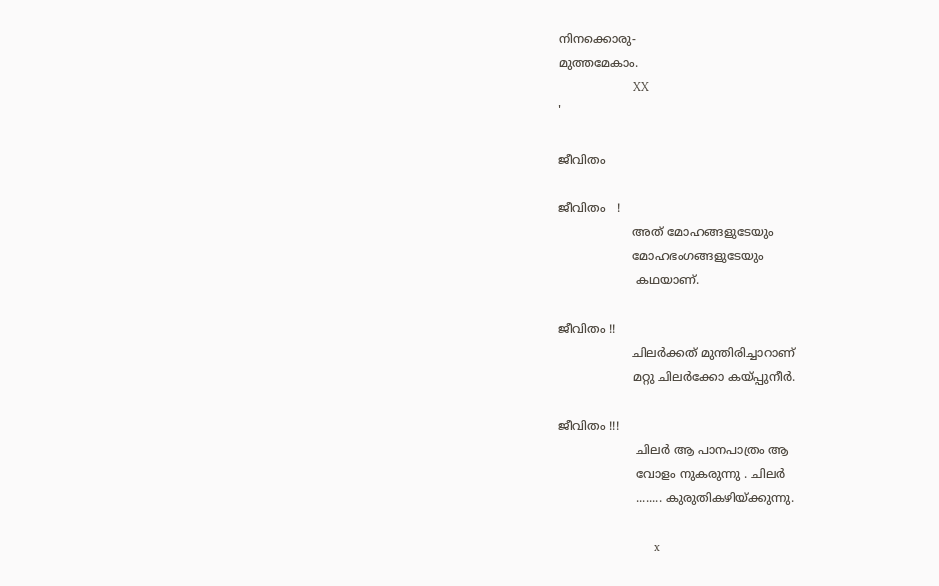നിനക്കൊരു-
മുത്തമേകാം.
                         XX
'

ജീവിതം

ജീവിതം   !
                    അത് മോഹങ്ങളുടേയും
                    മോഹഭംഗങ്ങളുടേയും
                     കഥയാണ്.

ജീവിതം !!
                    ചിലർക്കത് മുന്തിരിച്ചാറാണ്
                    മറ്റു ചിലർക്കോ കയ്പ്പുനീർ.

ജീവിതം !!!
                     ചിലർ ആ പാനപാത്രം ആ
                     വോളം നുകരുന്നു . ചിലർ
                     ........ കുരുതികഴിയ്ക്കുന്നു.

                                x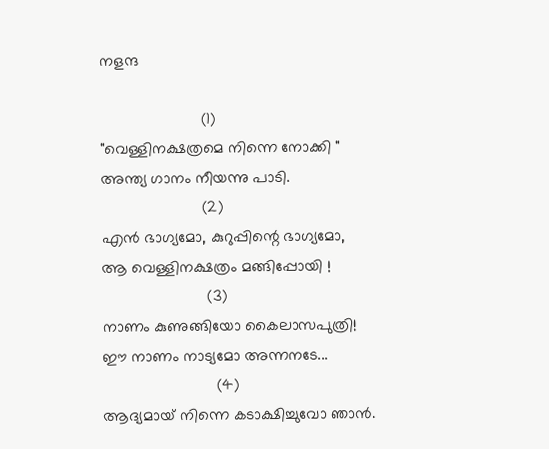നളന്ദ

                       (1)
"വെള്ളിനക്ഷത്രമെ നിന്നെ നോക്കി "
അന്ത്യ ഗാനം നീയന്നു പാടി.
                       (2)
എൻ ഭാഗ്യമോ, കുറുപ്പിന്റെ ഭാഗ്യമോ,
ആ വെള്ളിനക്ഷത്രം മങ്ങിപ്പോയി !
                        (3)
നാണം കുണുങ്ങിയോ കൈലാസപുത്രി!
ഈ നാണം നാട്യമോ അന്നനടേ...
                          (4)
ആദ്യമായ് നിന്നെ കടാക്ഷിച്ചുവോ ഞാൻ.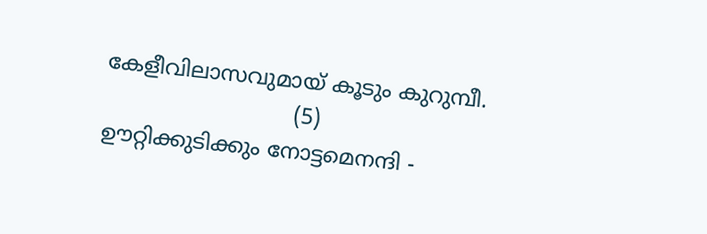കേളീവിലാസവുമായ് കൂടും കുറുമ്പീ.
                            (5)
ഊറ്റിക്കുടിക്കും നോട്ടമെനന്ദി -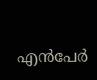എൻപേർ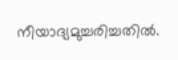നീയാദ്യമുച്ചരിച്ചതിൽ.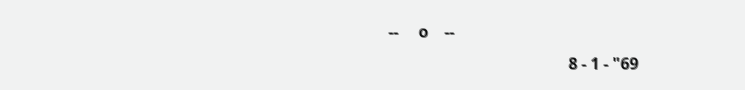--     o    --
                                             8 - 1 - "69